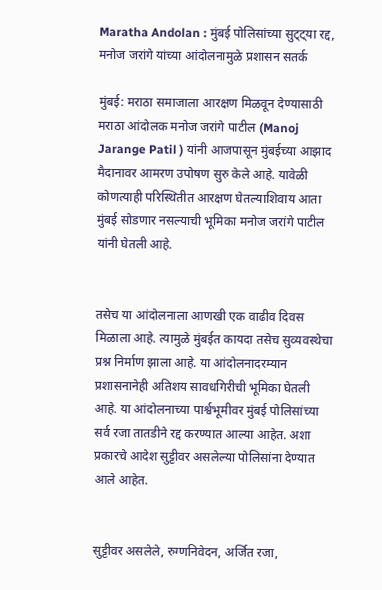Maratha Andolan : मुंबई पोलिसांच्या सुट्ट्या रद्द, मनोज जरांगे यांच्या आंदोलनामुळे प्रशासन सतर्क

मुंबई: मराठा समाजाला आरक्षण मिळवून देण्यासाठी मराठा आंदोलक मनोज जरांगे पाटील (Manoj Jarange Patil ) यांनी आजपासून मुंबईच्या आझाद मैदानावर आमरण उपोषण सुरु केले आहे. यावेळी कोणत्याही परिस्थितीत आरक्षण घेतल्याशिवाय आता मुंबई सोडणार नसल्याची भूमिका मनोज जरांगे पाटील यांनी घेतली आहे.


तसेच या आंदोलनाला आणखी एक वाढीव दिवस मिळाला आहे. त्यामुळे मुंबईत कायदा तसेच सुव्यवस्थेचा प्रश्न निर्माण झाला आहे. या आंदोलनादरम्यान प्रशासनानेही अतिशय सावधगिरीची भूमिका घेतली आहे. या आंदोलनाच्या पार्श्वभूमीवर मुंबई पोलिसांच्या सर्व रजा तातडीने रद्द करण्यात आल्या आहेत. अशा प्रकारचे आदेश सुट्टीवर असलेल्या पोलिसांना देण्यात आले आहेत.


सुट्टीवर असलेले, रुग्णनिवेदन, अर्जित रजा,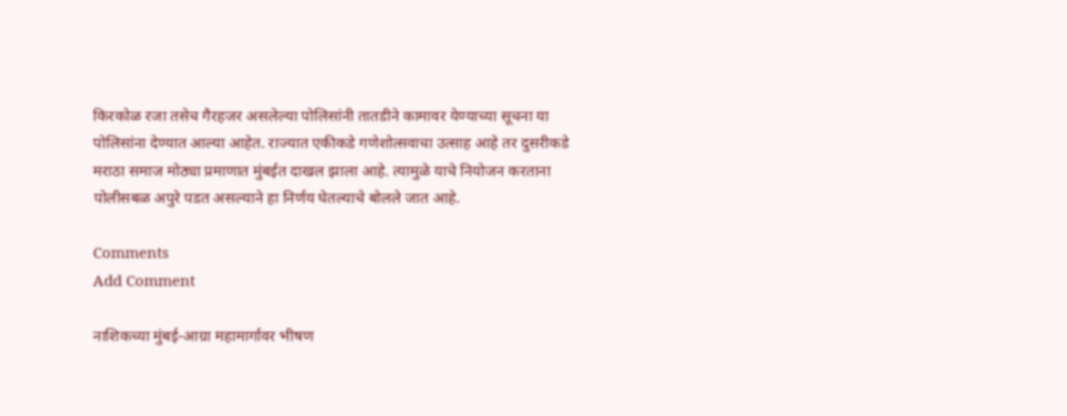किरकोळ रजा तसेच गैरहजर असलेल्या पोलिसांनी तातडीने कामावर येण्याच्या सूचना या पोलिसांना देण्यात आल्या आहेत. राज्यात एकीकडे गणेशोत्सवाचा उत्साह आहे तर दुसरीकडे मराठा समाज मोठ्या प्रमाणात मुंबईत दाखल झाला आहे. त्यामुळे याचे नियोजन करताना पोलीसबळ अपुरे पडत असल्याने हा निर्णय घेतल्याचे बोलले जात आहे.

Comments
Add Comment

नाशिकच्या मुंबई-आग्रा महामार्गावर भीषण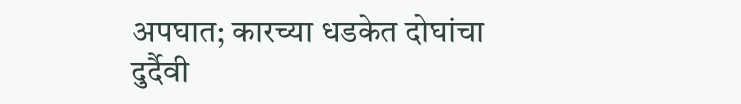अपघात; कारच्या धडकेत दोघांचा दुर्दैवी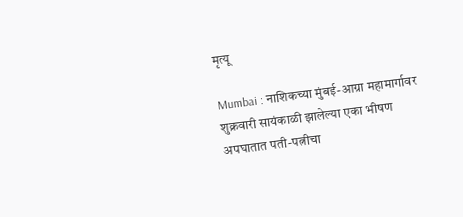मृत्यू

Mumbai : नाशिकच्या मुंबई-आग्रा महामार्गावर शुक्रवारी सायंकाळी झालेल्या एका भीषण अपघातात पती-पत्नीचा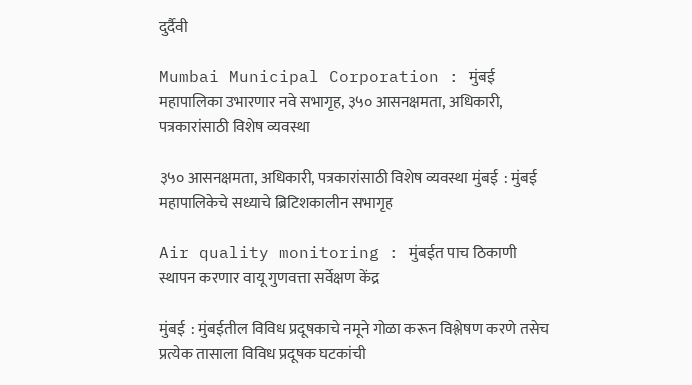दुर्दैवी

Mumbai Municipal Corporation : मुंबई महापालिका उभारणार नवे सभागृह, ३५० आसनक्षमता, अधिकारी, पत्रकारांसाठी विशेष व्यवस्था

३५० आसनक्षमता, अधिकारी, पत्रकारांसाठी विशेष व्यवस्था मुंबई  : मुंबई महापालिकेचे सध्याचे ब्रिटिशकालीन सभागृह

Air quality monitoring : मुंबईत पाच ठिकाणी स्थापन करणार वायू गुणवत्ता सर्वेक्षण केंद्र

मुंबई  : मुंबईतील विविध प्रदूषकाचे नमूने गोळा करून विश्लेषण करणे तसेच प्रत्येक तासाला विविध प्रदूषक घटकांची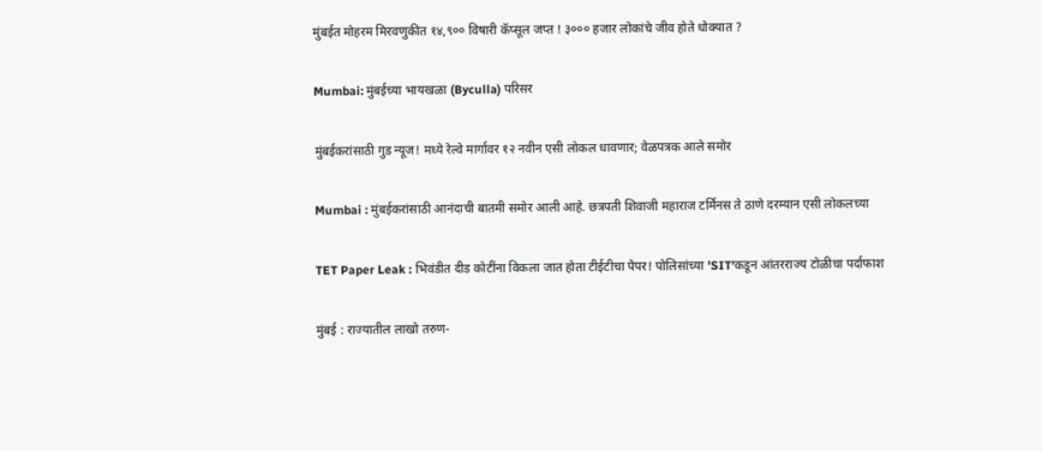मुंबईत मोहरम मिरवणुकीत १४,९०० विषारी कॅप्सूल जप्त ! ३००० हजार लोकांचे जीव होते धोक्यात ?

Mumbai: मुंबईच्या भायखळा (Byculla) परिसर

मुंबईकरांसाठी गुड न्यूज! मध्ये रेल्वे मार्गावर १२ नवीन एसी लोकल धावणार; वेळपत्रक आले समोर

Mumbai : मुंबईकरांसाठी आनंदाची बातमी समोर आली आहे. छत्रपती शिवाजी महाराज टर्मिनस ते ठाणे दरम्यान एसी लोकलच्या

TET Paper Leak : भिवंडीत दीड कोटींना विकला जात होता टीईटीचा पेपर! पोलिसांच्या 'SIT'कडून आंतरराज्य टोळीचा पर्दाफाश

मुंबई : राज्यातील लाखो तरुण-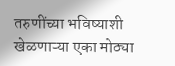तरुणींच्या भविष्याशी खेळणाऱ्या एका मोठ्या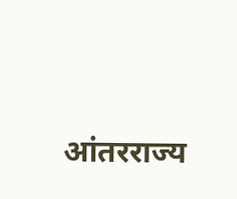आंतरराज्य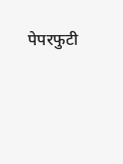पेपरफुटी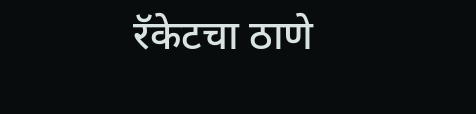रॅकेटचा ठाणे